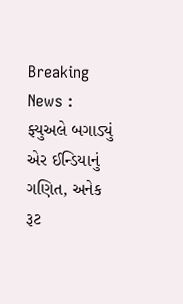Breaking News : ફ્યુઅલે બગાડ્યું એર ઈન્ડિયાનું ગણિત, અનેક રૂટ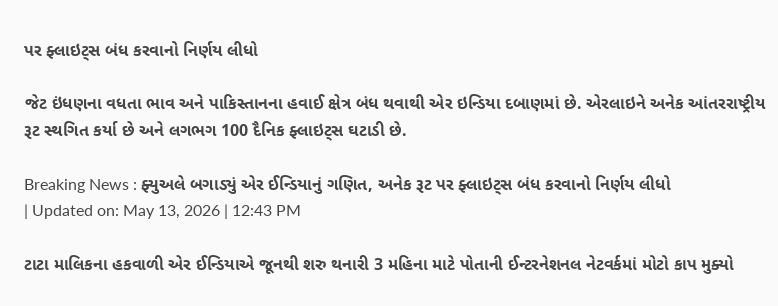પર ફ્લાઇટ્સ બંધ કરવાનો નિર્ણય લીધો

જેટ ઇંધણના વધતા ભાવ અને પાકિસ્તાનના હવાઈ ક્ષેત્ર બંધ થવાથી એર ઇન્ડિયા દબાણમાં છે. એરલાઇને અનેક આંતરરાષ્ટ્રીય રૂટ સ્થગિત કર્યા છે અને લગભગ 100 દૈનિક ફ્લાઇટ્સ ઘટાડી છે.

Breaking News : ફ્યુઅલે બગાડ્યું એર ઈન્ડિયાનું ગણિત, અનેક રૂટ પર ફ્લાઇટ્સ બંધ કરવાનો નિર્ણય લીધો
| Updated on: May 13, 2026 | 12:43 PM

ટાટા માલિકના હકવાળી એર ઈન્ડિયાએ જૂનથી શરુ થનારી 3 મહિના માટે પોતાની ઈન્ટરનેશનલ નેટવર્કમાં મોટો કાપ મુક્યો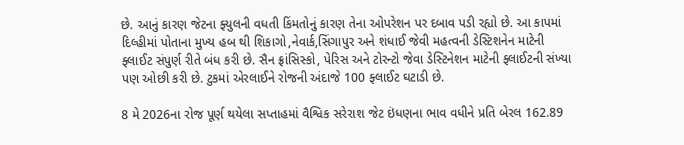છે. આનું કારણ જેટના ફ્યુલની વધતી કિંમતોનું કારણ તેના ઓપરેશન પર દબાવ પડી રહ્યો છે. આ કાપમાં દિલ્હીમાં પોતાના મુખ્ય હબ થી શિકાગો,નેવાર્ક,સિંગાપુર અને શંધાઈ જેવી મહત્વની ડેસ્ટિશનેન માટેની ફ્લાઈટ સંપુર્ણ રીતે બંધ કરી છે. સૈન ફ્રાંસિસ્કો, પેરિસ અને ટોરન્ટો જેવા ડેસ્ટિનેશન માટેની ફ્લાઈટની સંખ્યા પણ ઓછી કરી છે. ટુકમાં એરલાઈને રોજની અંદાજે 100 ફ્લાઈટ ઘટાડી છે.

8 મે 2026ના રોજ પૂર્ણ થયેલા સપ્તાહમાં વૈશ્વિક સરેરાશ જેટ ઇંધણના ભાવ વધીને પ્રતિ બેરલ 162.89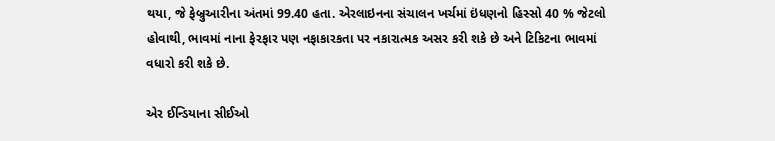થયા, જે ફેબ્રુઆરીના અંતમાં 99.40 હતા. એરલાઇનના સંચાલન ખર્ચમાં ઇંધણનો હિસ્સો 40 % જેટલો હોવાથી, ભાવમાં નાના ફેરફાર પણ નફાકારકતા પર નકારાત્મક અસર કરી શકે છે અને ટિકિટના ભાવમાં વધારો કરી શકે છે.

એર ઈન્ડિયાના સીઈઓ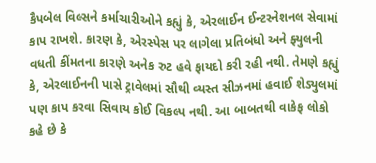કૈપબેલ વિલ્સને કર્માચારીઓને કહ્યું કે, એરલાઈન ઈન્ટરનેશનલ સેવામાં કાપ રાખશે. કારણ કે, એરસ્પેસ પર લાગેલા પ્રતિબંધો અને ફ્યુલની વધતી કીંમતના કારણે અનેક રુટ હવે ફાયદો કરી રહી નથી. તેમણે કહ્યું કે, એરલાઈનની પાસે ટ્રાવેલમાં સૌથી વ્યસ્ત સીઝનમાં હવાઈ શેડ્યુલમાં પણ કાપ કરવા સિવાય કોઈ વિકલ્પ નથી. આ બાબતથી વાકેફ લોકો કહે છે કે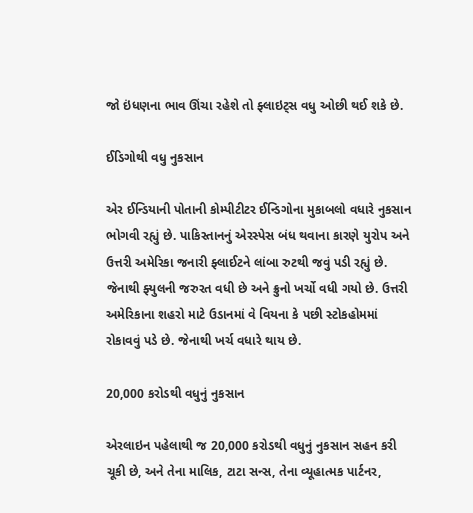જો ઇંધણના ભાવ ઊંચા રહેશે તો ફ્લાઇટ્સ વધુ ઓછી થઈ શકે છે.

ઈડિગોથી વધુ નુકસાન

એર ઈન્ડિયાની પોતાની કોમ્પીટીટર ઈન્ડિગોના મુકાબલો વધારે નુકસાન ભોગવી રહ્યું છે. પાકિસ્તાનનું એરસ્પેસ બંધ થવાના કારણે યુરોપ અને ઉત્તરી અમેરિકા જનારી ફ્લાઈટને લાંબા રુટથી જવું પડી રહ્યું છે. જેનાથી ફ્યુલની જરુરત વધી છે અને ક્રુનો ખર્ચો વધી ગયો છે. ઉત્તરી અમેરિકાના શહરો માટે ઉડાનમાં વે વિયના કે પછી સ્ટોકહોમમાં રોકાવવું પડે છે. જેનાથી ખર્ચ વધારે થાય છે.

20,000 કરોડથી વધુનું નુકસાન

એરલાઇન પહેલાથી જ 20,000 કરોડથી વધુનું નુકસાન સહન કરી ચૂકી છે, અને તેના માલિક, ટાટા સન્સ, તેના વ્યૂહાત્મક પાર્ટનર,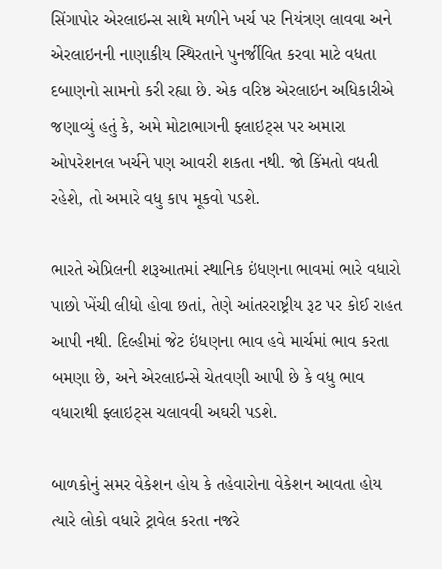સિંગાપોર એરલાઇન્સ સાથે મળીને ખર્ચ પર નિયંત્રણ લાવવા અને એરલાઇનની નાણાકીય સ્થિરતાને પુનર્જીવિત કરવા માટે વધતા દબાણનો સામનો કરી રહ્યા છે. એક વરિષ્ઠ એરલાઇન અધિકારીએ જણાવ્યું હતું કે, અમે મોટાભાગની ફ્લાઇટ્સ પર અમારા ઓપરેશનલ ખર્ચને પણ આવરી શકતા નથી. જો કિંમતો વધતી રહેશે, તો અમારે વધુ કાપ મૂકવો પડશે.

ભારતે એપ્રિલની શરૂઆતમાં સ્થાનિક ઇંધણના ભાવમાં ભારે વધારો પાછો ખેંચી લીધો હોવા છતાં, તેણે આંતરરાષ્ટ્રીય રૂટ પર કોઈ રાહત આપી નથી. દિલ્હીમાં જેટ ઇંધણના ભાવ હવે માર્ચમાં ભાવ કરતા બમણા છે, અને એરલાઇન્સે ચેતવણી આપી છે કે વધુ ભાવ વધારાથી ફ્લાઇટ્સ ચલાવવી અઘરી પડશે.

બાળકોનું સમર વેકેશન હોય કે તહેવારોના વેકેશન આવતા હોય ત્યારે લોકો વધારે ટ્રાવેલ કરતા નજરે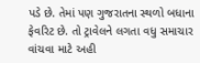પડે છે. તેમાં પણ ગુજરાતના સ્થળો બધાના ફેવરિટ છે. તો ટ્રાવેલને લગતા વધુ સમાચાર વાંચવા માટે અહી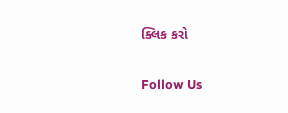ક્લિક કરો

Follow Us